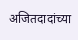अजितदादांच्या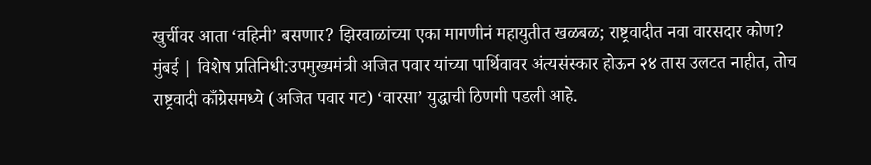खुर्चीवर आता ‘वहिनी’ बसणार? झिरवाळांच्या एका मागणीनं महायुतीत खळबळ; राष्ट्रवादीत नवा वारसदार कोण?
मुंबई | विशेष प्रतिनिधी:उपमुख्यमंत्री अजित पवार यांच्या पार्थिवावर अंत्यसंस्कार होऊन २४ तास उलटत नाहीत, तोच राष्ट्रवादी काँग्रेसमध्ये (अजित पवार गट) ‘वारसा’ युद्धाची ठिणगी पडली आहे.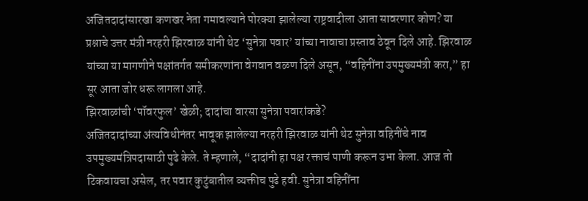अजितदादांसारखा कणखर नेता गमावल्याने पोरक्या झालेल्या राष्ट्रवादीला आता सावरणार कोण? या प्रश्नाचे उत्तर मंत्री नरहरी झिरवाळ यांनी थेट ‘सुनेत्रा पवार’ यांच्या नावाचा प्रस्ताव ठेवून दिले आहे. झिरवाळ यांच्या या मागणीने पक्षांतर्गत समीकरणांना वेगवान वळण दिले असून, “वहिनींना उपमुख्यमंत्री करा,” हा सूर आता जोर धरू लागला आहे.
झिरवाळांची ‘पॉवरफुल’ खेळी; दादांचा वारसा सुनेत्रा पवारांकडे?
अजितदादांच्या अंत्यविधीनंतर भावूक झालेल्या नरहरी झिरवाळ यांनी थेट सुनेत्रा वहिनींचे नाव उपमुख्यमंत्रिपदासाठी पुढे केले. ते म्हणाले, “दादांनी हा पक्ष रक्ताचं पाणी करून उभा केला. आज तो टिकवायचा असेल, तर पवार कुटुंबातील व्यक्तीच पुढे हवी. सुनेत्रा वहिनींना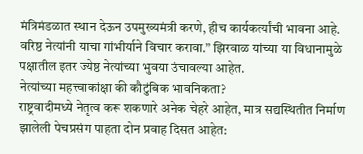मंत्रिमंडळात स्थान देऊन उपमुख्यमंत्री करणे, हीच कार्यकर्त्यांची भावना आहे. वरिष्ठ नेत्यांनी याचा गांभीर्याने विचार करावा.” झिरवाळ यांच्या या विधानामुळे पक्षातील इतर ज्येष्ठ नेत्यांच्या भुवया उंचावल्या आहेत.
नेत्यांच्या महत्त्वाकांक्षा की कौटुंबिक भावनिकता?
राष्ट्रवादीमध्ये नेतृत्व करू शकणारे अनेक चेहरे आहेत, मात्र सद्यस्थितीत निर्माण झालेली पेचप्रसंग पाहता दोन प्रवाह दिसत आहेत: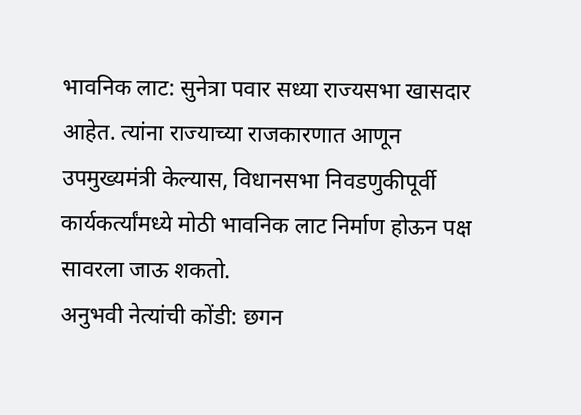भावनिक लाट: सुनेत्रा पवार सध्या राज्यसभा खासदार आहेत. त्यांना राज्याच्या राजकारणात आणून उपमुख्यमंत्री केल्यास, विधानसभा निवडणुकीपूर्वी कार्यकर्त्यांमध्ये मोठी भावनिक लाट निर्माण होऊन पक्ष सावरला जाऊ शकतो.
अनुभवी नेत्यांची कोंडी: छगन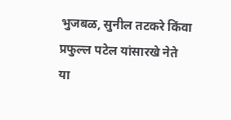भुजबळ, सुनील तटकरे किंवा प्रफुल्ल पटेल यांसारखे नेते या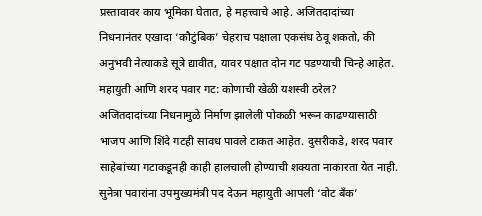प्रस्तावावर काय भूमिका घेतात, हे महत्त्वाचे आहे. अजितदादांच्या निधनानंतर एखादा ‘कौटुंबिक’ चेहराच पक्षाला एकसंध ठेवू शकतो, की अनुभवी नेत्याकडे सूत्रे द्यावीत, यावर पक्षात दोन गट पडण्याची चिन्हे आहेत.
महायुती आणि शरद पवार गट: कोणाची खेळी यशस्वी ठरेल?
अजितदादांच्या निधनामुळे निर्माण झालेली पोकळी भरून काढण्यासाठी भाजप आणि शिंदे गटही सावध पावले टाकत आहेत. दुसरीकडे, शरद पवार साहेबांच्या गटाकडूनही काही हालचाली होण्याची शक्यता नाकारता येत नाही. सुनेत्रा पवारांना उपमुख्यमंत्री पद देऊन महायुती आपली ‘वोट बँक’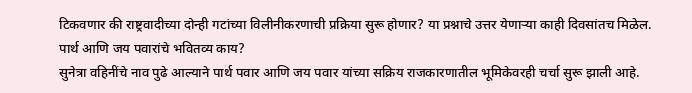टिकवणार की राष्ट्रवादीच्या दोन्ही गटांच्या विलीनीकरणाची प्रक्रिया सुरू होणार? या प्रश्नाचे उत्तर येणाऱ्या काही दिवसांतच मिळेल.
पार्थ आणि जय पवारांचे भवितव्य काय?
सुनेत्रा वहिनींचे नाव पुढे आल्याने पार्थ पवार आणि जय पवार यांच्या सक्रिय राजकारणातील भूमिकेवरही चर्चा सुरू झाली आहे.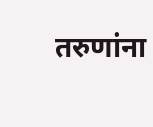तरुणांना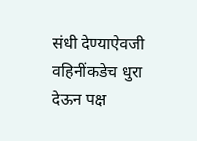संधी देण्याऐवजी वहिनींकडेच धुरा देऊन पक्ष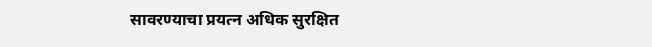सावरण्याचा प्रयत्न अधिक सुरक्षित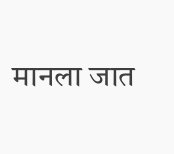मानला जात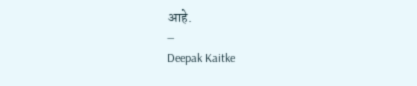आहे.
—
Deepak Kaitke